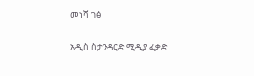መነሻ ገፅ

አዲስ ስታንዳርድ ሚዲያ ፈቃድ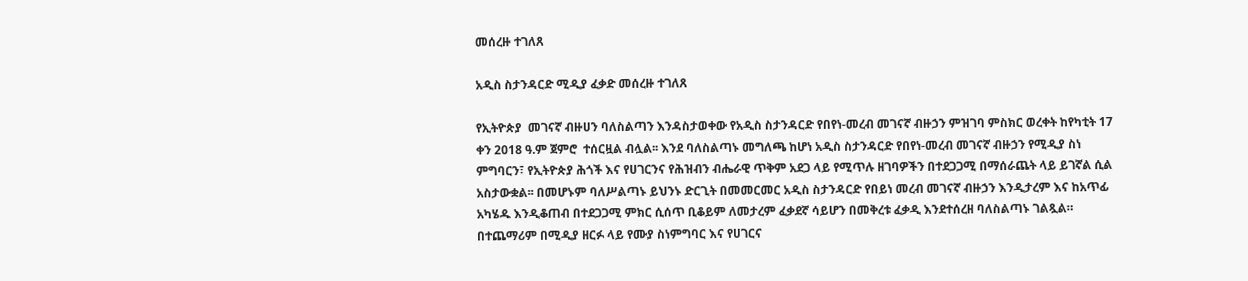መሰረዙ ተገለጸ

አዲስ ስታንዳርድ ሚዲያ ፈቃድ መሰረዙ ተገለጸ

የኢትዮጵያ  መገናኛ ብዙሀን ባለስልጣን እንዳስታወቀው የአዲስ ስታንዳርድ የበየነ-መረብ መገናኛ ብዙኃን ምዝገባ ምስክር ወረቀት ከየካቲት 17 ቀን 2018 ዓ.ም ጀምሮ  ተሰርዟል ብሏል፡፡ እንደ ባለስልጣኑ መግለጫ ከሆነ አዲስ ስታንዳርድ የበየነ-መረብ መገናኛ ብዙኃን የሚዲያ ስነ ምግባርን፣ የኢትዮጵያ ሕጎች እና የሀገርንና የሕዝብን ብሔራዊ ጥቅም አደጋ ላይ የሚጥሉ ዘገባዎችን በተደጋጋሚ በማሰራጨት ላይ ይገኛል ሲል አስታውቋል፡፡ በመሆኑም ባለሥልጣኑ ይህንኑ ድርጊት በመመርመር አዲስ ስታንዳርድ የበይነ መረብ መገናኛ ብዙኃን እንዲታረም እና ከአጥፊ አካሄዱ እንዲቆጠብ በተደጋጋሚ ምክር ሲሰጥ ቢቆይም ለመታረም ፈቃደኛ ሳይሆን በመቅረቱ ፈቃዲ እንደተሰረዘ ባለስልጣኑ ገልጿል። በተጨማሪም በሚዲያ ዘርፉ ላይ የሙያ ስነምግባር እና የሀገርና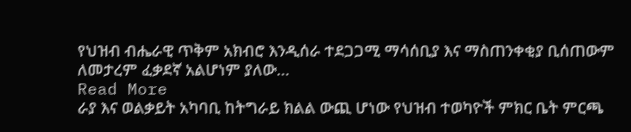የህዝብ ብሔራዊ ጥቅም አክብሮ እንዲሰራ ተደጋጋሚ ማሳሰቢያ እና ማስጠንቀቂያ ቢሰጠውም ለመታረም ፈቃደኛ አልሆነም ያለው…
Read More
ራያ እና ወልቃይት አካባቢ ከትግራይ ክልል ውጪ ሆነው የህዝብ ተወካዮች ምክር ቤት ምርጫ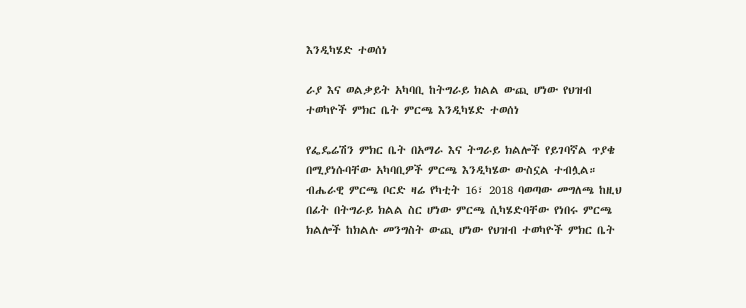እንዲካሄድ ተወሰነ

ራያ እና ወልቃይት አካባቢ ከትግራይ ክልል ውጪ ሆነው የህዝብ ተወካዮች ምክር ቤት ምርጫ እንዲካሄድ ተወሰነ

የፌዴሬሽን ምክር ቤት በአማራ እና ትግራይ ክልሎች የይገባኛል ጥያቄ በሚያነሱባቸው አካባቢዎች ምርጫ እንዲካሄው ውስኗል ተብሏል። ብሔራዊ ምርጫ ቦርድ ዛሬ የካቲት 16፣ 2018 ባወጣው መግለጫ ከዚህ በፊት በትግራይ ክልል ስር ሆነው ምርጫ ሲካሄድባቸው የነበሩ ምርጫ ክልሎች ከክልሉ መንግስት ውጪ ሆነው የህዝብ ተወካዮች ምክር ቤት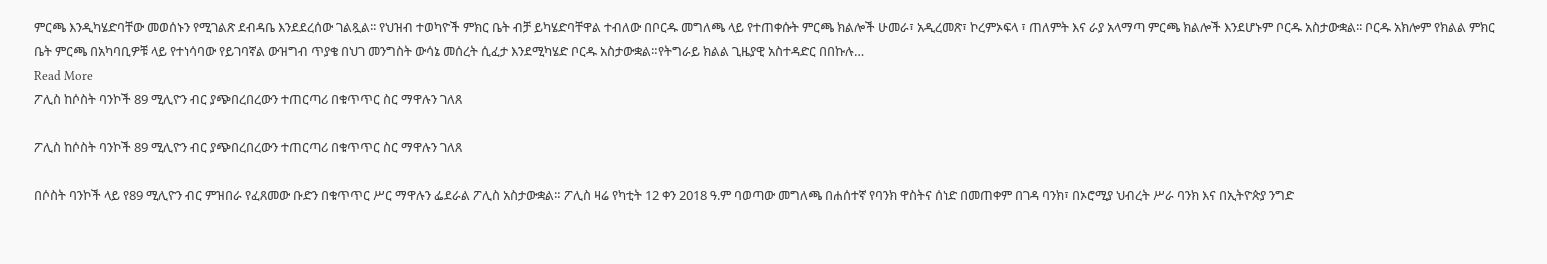ምርጫ እንዲካሄድባቸው መወሰኑን የሚገልጽ ደብዳቤ እንደደረሰው ገልጿል፡፡ የህዝብ ተወካዮች ምክር ቤት ብቻ ይካሄድባቸዋል ተብለው በቦርዱ መግለጫ ላይ የተጠቀሱት ምርጫ ክልሎች ሁመራ፣ አዲረመጽ፣ ኮረምኦፍላ ፣ ጠለምት እና ራያ አላማጣ ምርጫ ክልሎች እንደሆኑም ቦርዱ አስታውቋል፡፡ ቦርዱ አክሎም የክልል ምክር ቤት ምርጫ በአካባቢዎቹ ላይ የተነሳባው የይገባኛል ውዝግብ ጥያቄ በህገ መንግስት ውሳኔ መሰረት ሲፈታ እንደሚካሄድ ቦርዱ አስታውቋል።የትግራይ ክልል ጊዜያዊ አስተዳድር በበኩሉ…
Read More
ፖሊስ ከሶስት ባንኮች 89 ሚሊዮን ብር ያጭበረበረውን ተጠርጣሪ በቁጥጥር ስር ማዋሉን ገለጸ

ፖሊስ ከሶስት ባንኮች 89 ሚሊዮን ብር ያጭበረበረውን ተጠርጣሪ በቁጥጥር ስር ማዋሉን ገለጸ

በሶስት ባንኮች ላይ የ89 ሚሊዮን ብር ምዝበራ የፈጸመው ቡድን በቁጥጥር ሥር ማዋሉን ፌደራል ፖሊስ አስታውቋል። ፖሊስ ዛሬ የካቲት 12 ቀን 2018 ዓ.ም ባወጣው መግለጫ በሐሰተኛ የባንክ ዋስትና ሰነድ በመጠቀም በገዳ ባንክ፣ በኦሮሚያ ህብረት ሥራ ባንክ እና በኢትዮጵያ ንግድ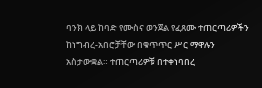ባንክ ላይ ከባድ የሙስና ወንጀል የፈጸሙ ተጠርጣሪዎችን ከነግብረ-አበሮቻቸው በቁጥጥር ሥር ማዋሉን አስታውቋል። ተጠርጣሪዎቹ በተቀነባበረ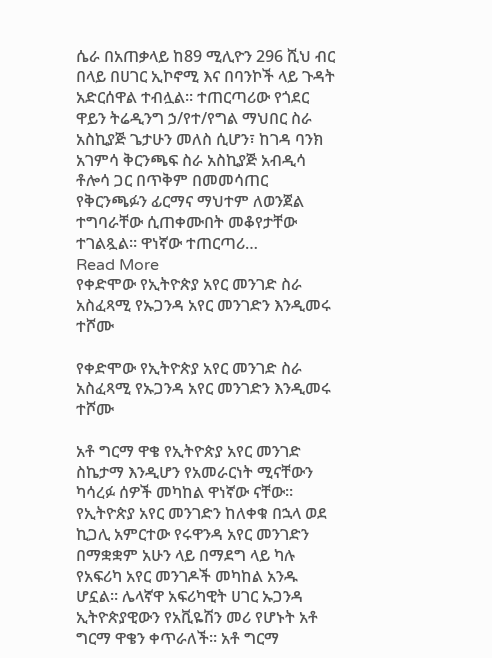ሴራ በአጠቃላይ ከ89 ሚሊዮን 296 ሺህ ብር በላይ በሀገር ኢኮኖሚ እና በባንኮች ላይ ጉዳት አድርሰዋል ተብሏል። ተጠርጣሪው የጎደር ዋይን ትሬዲንግ ኃ/የተ/የግል ማህበር ስራ አስኪያጅ ጌታሁን መለስ ሲሆን፣ ከገዳ ባንክ አገምሳ ቅርንጫፍ ስራ አስኪያጅ አብዲሳ ቶሎሳ ጋር በጥቅም በመመሳጠር የቅርንጫፉን ፊርማና ማህተም ለወንጀል ተግባራቸው ሲጠቀሙበት መቆየታቸው ተገልጿል። ዋነኛው ተጠርጣሪ…
Read More
የቀድሞው የኢትዮጵያ አየር መንገድ ስራ አስፈጻሚ የኡጋንዳ አየር መንገድን እንዲመሩ ተሾሙ

የቀድሞው የኢትዮጵያ አየር መንገድ ስራ አስፈጻሚ የኡጋንዳ አየር መንገድን እንዲመሩ ተሾሙ

አቶ ግርማ ዋቄ የኢትዮጵያ አየር መንገድ ስኬታማ እንዲሆን የአመራርነት ሚናቸውን ካሳረፉ ሰዎች መካከል ዋነኛው ናቸው። የኢትዮጵያ አየር መንገድን ከለቀቁ በኋላ ወደ ኪጋሊ አምርተው የሩዋንዳ አየር መንገድን በማቋቋም አሁን ላይ በማደግ ላይ ካሉ የአፍሪካ አየር መንገዶች መካከል አንዱ ሆኗል። ሌላኛዋ አፍሪካዊት ሀገር ኡጋንዳ ኢትዮጵያዊውን የአቪዬሽን መሪ የሆኑት አቶ ግርማ ዋቄን ቀጥራለች። አቶ ግርማ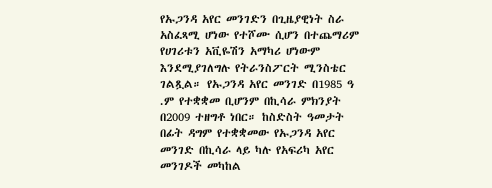የኡጋንዳ አየር መንገድን በጊዜያዊነት ስራ አስፈጻሚ ሆነው የተሾሙ ሲሆን በተጨማሪም የሀገሪቱን አቪዬሽን አማካሪ ሆነውም እንደሚያገለግሉ የትራንስፖርት ሚንስቴር ገልጿል። የኡጋንዳ አየር መንገድ በ1985 ዓ .ም የተቋቋመ ቢሆንም በኪሳራ ምክንያት በ2009 ተዘግቶ ነበር። ከስድስት ዓመታት በፊት ዳግም የተቋቋመው የኡጋንዳ አየር መንገድ በኪሳራ ላይ ካሉ የአፍሪካ አየር መንገዶች መካከል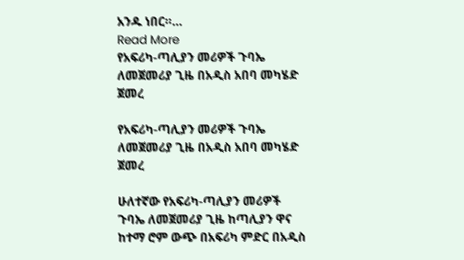አንዱ ነበር።…
Read More
የአፍሪካ-ጣሊያን መሪዎች ጉባኤ ለመጀመሪያ ጊዜ በአዲስ አበባ መካሄድ ጀመረ

የአፍሪካ-ጣሊያን መሪዎች ጉባኤ ለመጀመሪያ ጊዜ በአዲስ አበባ መካሄድ ጀመረ

ሁለተኛው የአፍሪካ-ጣሊያን መሪዎች ጉባኤ ለመጀመሪያ ጊዜ ከጣሊያን ዋና ከተማ ሮም ውጭ በአፍሪካ ምድር በአዲስ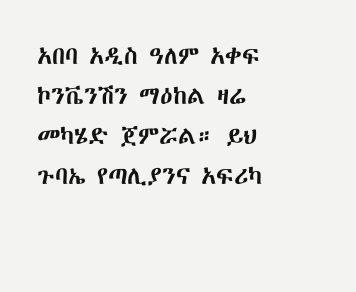አበባ አዲስ ዓለም አቀፍ ኮንቬንሽን ማዕከል ዛሬ መካሄድ ጀምሯል። ይህ ጉባኤ የጣሊያንና አፍሪካ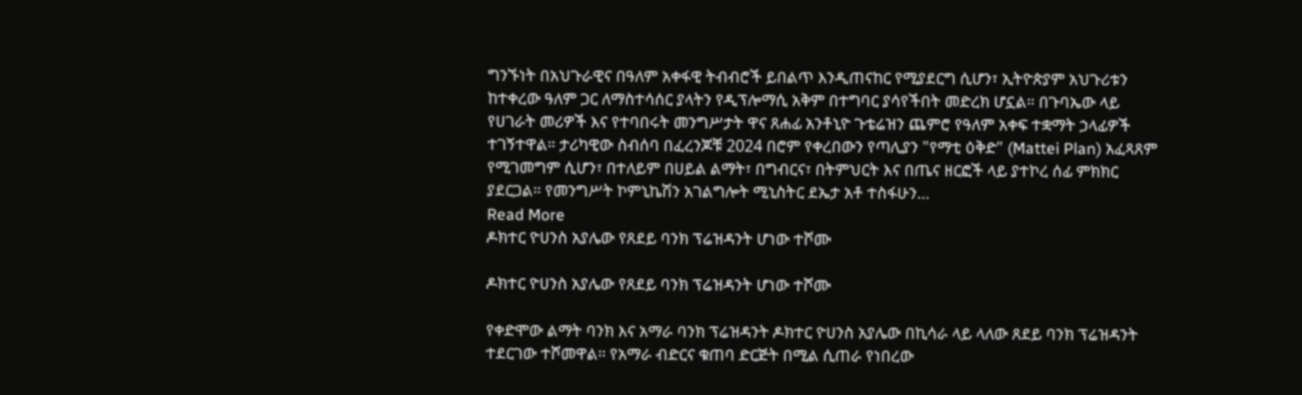ግንኙነት በአህጉራዊና በዓለም አቀፋዊ ትብብሮች ይበልጥ እንዲጠናከር የሚያደርግ ሲሆን፣ ኢትዮጵያም አህጉሪቱን ከተቀረው ዓለም ጋር ለማስተሳሰር ያላትን የዲፕሎማሲ አቅም በተግባር ያሳየችበት መድረክ ሆኗል። በጉባኤው ላይ የሀገራት መሪዎች እና የተባበሩት መንግሥታት ዋና ጸሐፊ አንቶኒዮ ጉቴሬዝን ጨምሮ የዓለም አቀፍ ተቋማት ኃላፊዎች ተገኝተዋል። ታሪካዊው ስብሰባ በፈረንጆቹ 2024 በሮም የቀረበውን የጣሊያን "የማቲ ዕቅድ" (Mattei Plan) አፈጻጸም የሚገመግም ሲሆን፣ በተለይም በሀይል ልማት፣ በግብርና፣ በትምህርት እና በጤና ዘርፎች ላይ ያተኮረ ሰፊ ምክክር ያደርጋል። የመንግሥት ኮምኒኬሽን አገልግሎት ሚኒስትር ደኤታ አቶ ተስፋሁን…
Read More
ዶክተር ዮሀንስ አያሌው የጸደይ ባንክ ፕሬዝዳንት ሆነው ተሾሙ

ዶክተር ዮሀንስ አያሌው የጸደይ ባንክ ፕሬዝዳንት ሆነው ተሾሙ

የቀድሞው ልማት ባንክ እና አማራ ባንክ ፕሬዝዳንት ዶክተር ዮሀንስ አያሌው በኪሳራ ላይ ላለው ጸደይ ባንክ ፕሬዝዳንት ተደርገው ተሾመዋል። የአማራ ብድርና ቁጠባ ድርጅት በሚል ሲጠራ የነበረው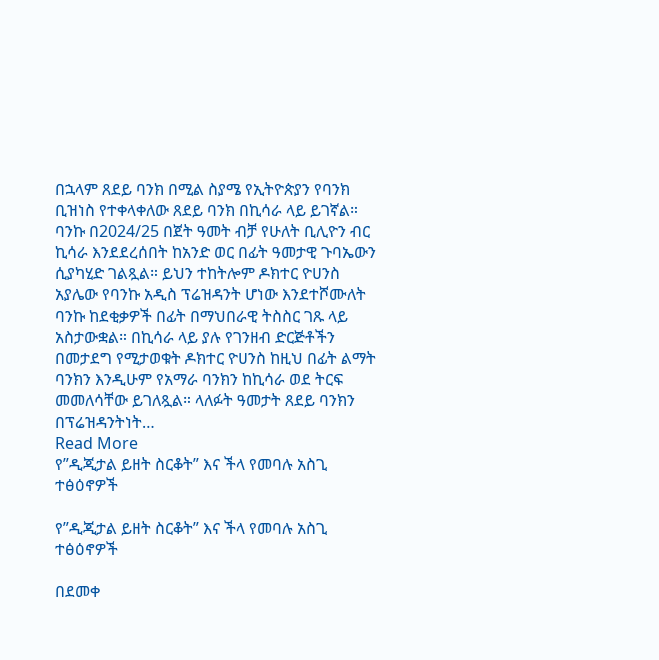በኋላም ጸደይ ባንክ በሚል ስያሜ የኢትዮጵያን የባንክ ቢዝነስ የተቀላቀለው ጸደይ ባንክ በኪሳራ ላይ ይገኛል። ባንኩ በ2024/25 በጀት ዓመት ብቻ የሁለት ቢሊዮን ብር ኪሳራ እንደደረሰበት ከአንድ ወር በፊት ዓመታዊ ጉባኤውን ሲያካሂድ ገልጿል። ይህን ተከትሎም ዶክተር ዮሀንስ አያሌው የባንኩ አዲስ ፕሬዝዳንት ሆነው እንደተሾሙለት ባንኩ ከደቂቃዎች በፊት በማህበራዊ ትስስር ገጹ ላይ አስታውቋል። በኪሳራ ላይ ያሉ የገንዘብ ድርጅቶችን በመታደግ የሚታወቁት ዶክተር ዮሀንስ ከዚህ በፊት ልማት ባንክን እንዲሁም የአማራ ባንክን ከኪሳራ ወደ ትርፍ መመለሳቸው ይገለጿል። ላለፉት ዓመታት ጸደይ ባንክን በፕሬዝዳንትነት…
Read More
የ”ዲጂታል ይዘት ስርቆት” እና ችላ የመባሉ አስጊ ተፅዕኖዎች

የ”ዲጂታል ይዘት ስርቆት” እና ችላ የመባሉ አስጊ ተፅዕኖዎች

በደመቀ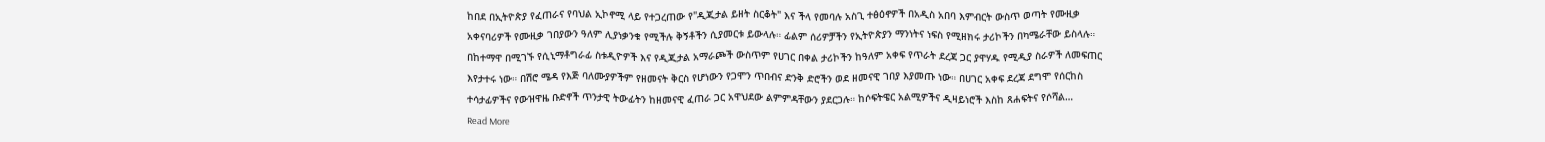ከበደ በኢትዮጵያ የፈጠራና የባህል ኢኮኖሚ ላይ የተጋረጠው የ"ዲጂታል ይዘት ስርቆት" እና ችላ የመባሉ አስጊ ተፅዕኖዎች በአዲስ አበባ እምብርት ውስጥ ወጣት የሙዚቃ አቀናባሪዎች የሙዚቃ ገበያውን ዓለም ሊያነቃንቁ የሚችሉ ቅኝቶችን ሲያመርቱ ይውላሉ። ፊልም ሰሪዎቻችን የኢትዮጵያን ማንነትና ነፍስ የሚዘክሩ ታሪኮችን በካሜራቸው ይስላሉ። በከተማዋ በሚገኙ የሲኒማቶግራፊ ስቱዲዮዎች እና የዲጂታል አማራጮች ውስጥም የሀገር በቀል ታሪኮችን ከዓለም አቀፍ የጥራት ደረጃ ጋር ያዋሃዱ የሚዲያ ስራዎች ለመፍጠር እየታተሩ ነው። በሽሮ ሜዳ የእጅ ባለሙያዎችም የዘመናት ቅርስ የሆነውን የጋሞን ጥበብና ድንቅ ድሮችን ወደ ዘመናዊ ገበያ እያመጡ ነው። በሀገር አቀፍ ደረጃ ደግሞ የሰርከስ ተሳታፊዎችና የውዝዋዜ ቡድኖች ጥንታዊ ትውፊትን ከዘመናዊ ፈጠራ ጋር አዋህደው ልምምዳቸውን ያደርጋሉ። ከሶፍትዌር አልሚዎችና ዲዛይነሮች እስከ ጸሐፍትና የሶሻል…
Read More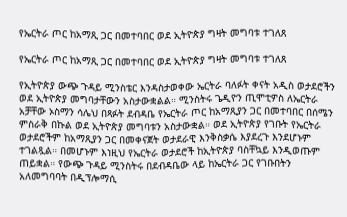የኤርትራ ጦር ከአማጺ ጋር በመተባበር ወደ ኢትዮጵያ ግዛት መግባቱ ተገለጸ

የኤርትራ ጦር ከአማጺ ጋር በመተባበር ወደ ኢትዮጵያ ግዛት መግባቱ ተገለጸ

የኢትዮጵያ ውጭ ጉዳይ ሚንስቴር እንዳስታወቀው ኤርትራ ባለፉት ቀናት አዲስ ወታደሮችን ወደ ኢትዮጵያ መግባታቸውን አስታውቋልል። ሚንስትሩ ጌዲዮን ጢሞቲዎስ ለኤርትራ አቻቸው ኦስማን ሳሌህ በጻፉት ደብዳቤ የኤርትራ ጦር ከአማጺያን ጋር በመተባበር በሰሜን ምስራቅ በኩል ወደ ኢትዮጵያ መግባቱን አስታውቋል። ወደ ኢትዮጵያ የገቡት የኤርትራ ወታደሮችም ከአማጺያን ጋር በመቀናጀት ወታደራዊ እንቅስቃሴ እያደረጉ እንደሆኑም ተገልጿል። በመሆኑም እነዚህ የኤርትራ ወታደሮች ከኢትዮጵያ ባስቸኳይ እንዲወጡም ጠይቋል። የውጭ ጉዳይ ሚንስትሩ በደብዳቤው ላይ ከኤርትራ ጋር የገቡበትን አለመግባባት በዲፕሎማሲ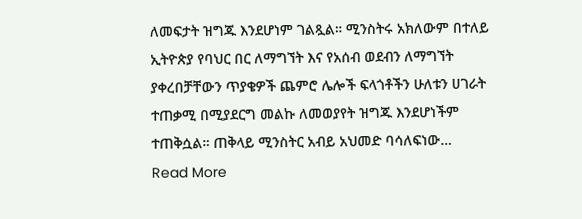ለመፍታት ዝግጁ እንደሆነም ገልጿል። ሚንስትሩ አክለውም በተለይ ኢትዮጵያ የባህር በር ለማግኘት እና የአሰብ ወደብን ለማግኘት ያቀረበቻቸውን ጥያቄዎች ጨምሮ ሌሎች ፍላጎቶችን ሁለቱን ሀገራት ተጠቃሚ በሚያደርግ መልኩ ለመወያየት ዝግጁ እንደሆነችም ተጠቅሷል። ጠቅላይ ሚንስትር አብይ አህመድ ባሳለፍነው…
Read More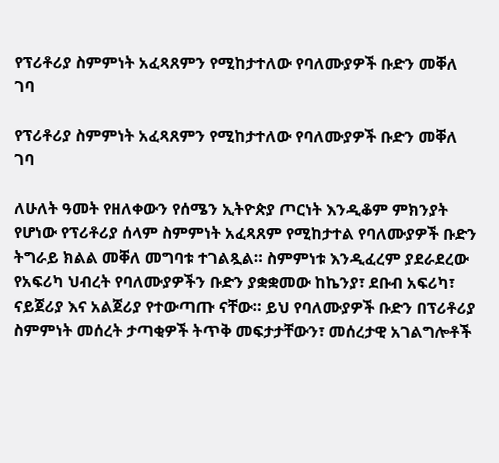የፕሪቶሪያ ስምምነት አፈጻጸምን የሚከታተለው የባለሙያዎች ቡድን መቐለ ገባ

የፕሪቶሪያ ስምምነት አፈጻጸምን የሚከታተለው የባለሙያዎች ቡድን መቐለ ገባ

ለሁለት ዓመት የዘለቀውን የሰሜን ኢትዮጵያ ጦርነት እንዲቆም ምክንያት የሆነው የፕሪቶሪያ ሰላም ስምምነት አፈጻጸም የሚከታተል የባለሙያዎች ቡድን ትግራይ ክልል መቐለ መግባቱ ተገልጿል። ስምምነቱ እንዲፈረም ያደራደረው የአፍሪካ ህብረት የባለሙያዎችን ቡድን ያቋቋመው ከኬንያ፣ ደቡብ አፍሪካ፣ ናይጀሪያ እና አልጀሪያ የተውጣጡ ናቸው። ይህ የባለሙያዎች ቡድን በፕሪቶሪያ ስምምነት መሰረት ታጣቂዎች ትጥቅ መፍታታቸውን፣ መሰረታዊ አገልግሎቶች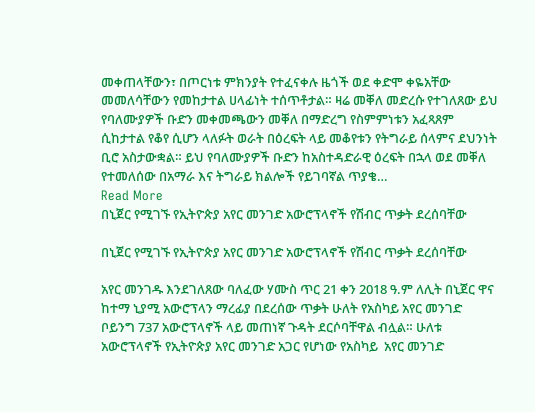መቀጠላቸውን፣ በጦርነቱ ምክንያት የተፈናቀሉ ዜጎች ወደ ቀድሞ ቀዬአቸው መመለሳቸውን የመከታተል ሀላፊነት ተሰጥቶታል። ዛሬ መቐለ መድረሱ የተገለጸው ይህ የባለሙያዎች ቡድን መቀመጫውን መቐለ በማድረግ የስምምነቱን አፈጻጸም ሲከታተል የቆየ ሲሆን ላለፉት ወራት በዕረፍት ላይ መቆየቱን የትግራይ ሰላምና ደህንነት ቢሮ አስታውቋል። ይህ የባለሙያዎች ቡድን ከአስተዳድራዊ ዕረፍት በኋላ ወደ መቐለ የተመለሰው በአማራ እና ትግራይ ክልሎች የይገባኛል ጥያቄ…
Read More
በኒጀር የሚገኙ የኢትዮጵያ አየር መንገድ አውሮፕላኖች የሽብር ጥቃት ደረሰባቸው

በኒጀር የሚገኙ የኢትዮጵያ አየር መንገድ አውሮፕላኖች የሽብር ጥቃት ደረሰባቸው

አየር መንገዱ እንደገለጸው ባለፈው ሃሙስ ጥር 21 ቀን 2018 ዓ.ም ለሊት በኒጀር ዋና ከተማ ኒያሚ አውሮፕላን ማረፊያ በደረሰው ጥቃት ሁለት የአስካይ አየር መንገድ ቦይንግ 737 አውሮፕላኖች ላይ መጠነኛ ጉዳት ደርሶባቸዋል ብሏል። ሁለቱ አውሮፕላኖች የኢትዮጵያ አየር መንገድ አጋር የሆነው የአስካይ  አየር መንገድ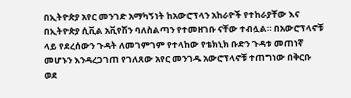በኢትዮጵያ አየር መንገድ አማካኝነት ከአውሮፕላን አከራዮች የተከራያቸው እና በኢትዮጵያ ሲቪል አቪየሽን ባለስልጣን የተመዘገቡ ናቸው ተብሏል። በአውሮፕላኖቹ ላይ የደረሰውን ጉዳት ለመገምገም የተላከው የቴክኒክ ቡድን ጉዳቱ መጠነኛ መሆኑን እንዳረጋገጠ የገለጸው አየር መንገዱ አውሮፕላኖቹ ተጠግነው በቅርቡ ወደ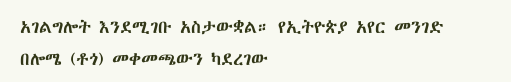አገልግሎት እንደሚገቡ አስታውቋል። የኢትዮጵያ አየር መንገድ በሎሜ (ቶጎ) መቀመጫውን ካደረገው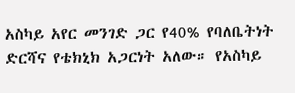አስካይ አየር መንገድ ጋር የ40% የባለቤትነት ድርሻና የቴክኒክ አጋርነት አለው። የአስካይ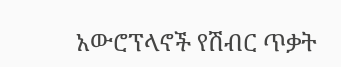አውሮፕላኖች የሽብር ጥቃት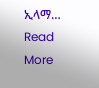ኢላማ…
Read More